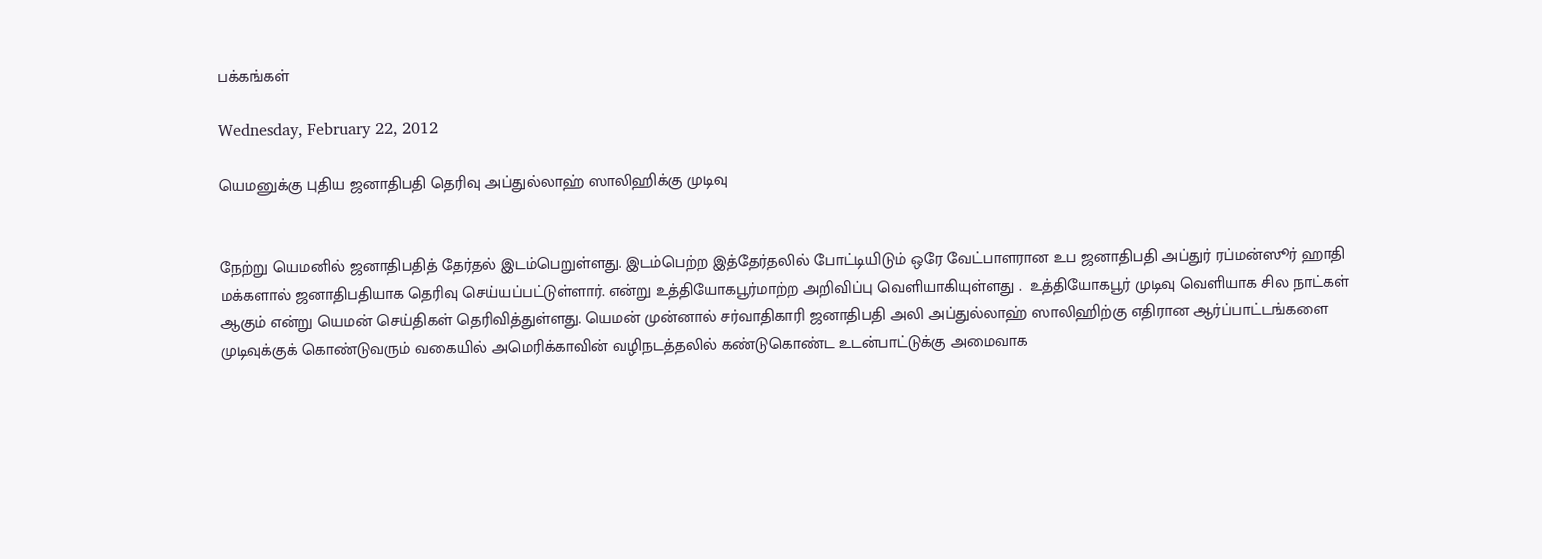பக்கங்கள்

Wednesday, February 22, 2012

யெமனுக்கு புதிய ஜனாதிபதி தெரிவு அப்துல்லாஹ் ஸாலிஹிக்கு முடிவு


நேற்று யெமனில் ஜனாதிபதித் தேர்தல் இடம்பெறுள்ளது. இடம்பெற்ற இத்தேர்தலில் போட்டியிடும் ஒரே வேட்பாளரான உப ஜனாதிபதி அப்துர் ரப்மன்ஸூர் ஹாதி மக்களால் ஜனாதிபதியாக தெரிவு செய்யப்பட்டுள்ளார். என்று உத்தியோகபூர்மாற்ற அறிவிப்பு வெளியாகியுள்ளது .  உத்தியோகபூர் முடிவு வெளியாக சில நாட்கள் ஆகும் என்று யெமன் செய்திகள் தெரிவித்துள்ளது. யெமன் முன்னால் சர்வாதிகாரி ஜனாதிபதி அலி அப்துல்லாஹ் ஸாலிஹிற்கு எதிரான ஆர்ப்பாட்டங்களை முடிவுக்குக் கொண்டுவரும் வகையில் அமெரிக்காவின் வழிநடத்தலில் கண்டுகொண்ட உடன்பாட்டுக்கு அமைவாக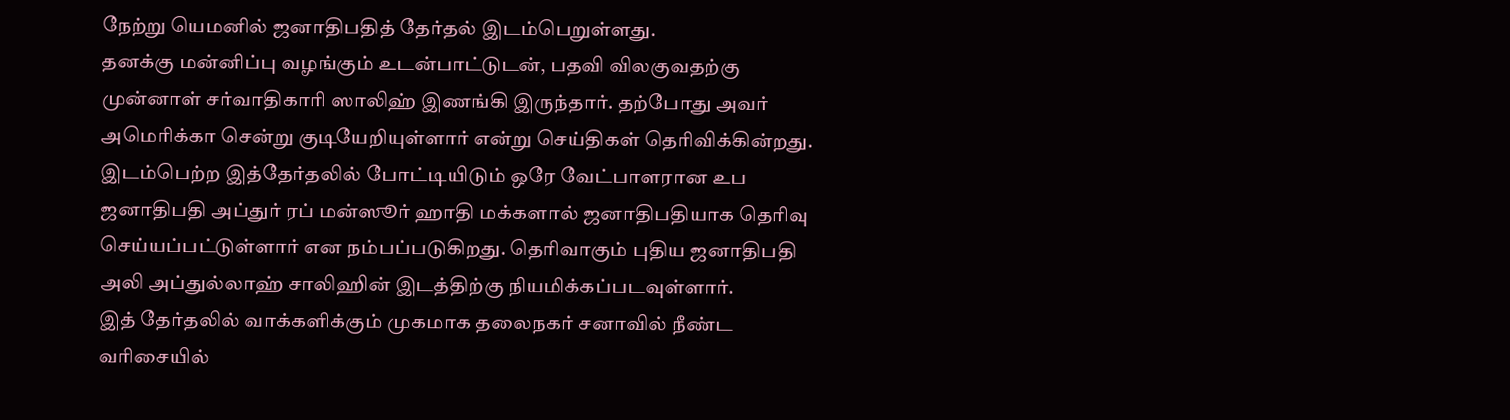நேற்று யெமனில் ஜனாதிபதித் தேர்தல் இடம்பெறுள்ளது.
தனக்கு மன்னிப்பு வழங்கும் உடன்பாட்டுடன், பதவி விலகுவதற்கு முன்னாள் சர்வாதிகாரி ஸாலிஹ் இணங்கி இருந்தார். தற்போது அவர் அமெரிக்கா சென்று குடியேறியுள்ளார் என்று செய்திகள் தெரிவிக்கின்றது.
இடம்பெற்ற இத்தேர்தலில் போட்டியிடும் ஒரே வேட்பாளரான உப ஜனாதிபதி அப்துர் ரப் மன்ஸூர் ஹாதி மக்களால் ஜனாதிபதியாக தெரிவு செய்யப்பட்டுள்ளார் என நம்பப்படுகிறது. தெரிவாகும் புதிய ஜனாதிபதி அலி அப்துல்லாஹ் சாலிஹின் இடத்திற்கு நியமிக்கப்படவுள்ளார்.
இத் தேர்தலில் வாக்களிக்கும் முகமாக தலைநகர் சனாவில் நீண்ட வரிசையில்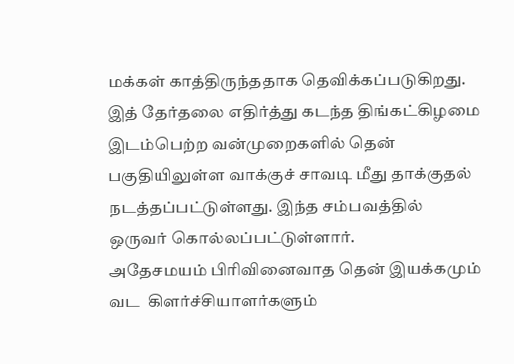மக்கள் காத்திருந்ததாக தெவிக்கப்படுகிறது. இத் தேர்தலை எதிர்த்து கடந்த திங்கட்கிழமை இடம்பெற்ற வன்முறைகளில் தென் பகுதியிலுள்ள வாக்குச் சாவடி மீது தாக்குதல் நடத்தப்பட்டுள்ளது. இந்த சம்பவத்தில் ஒருவர் கொல்லப்பட்டுள்ளார்.
அதேசமயம் பிரிவினைவாத தென் இயக்கமும் வட  கிளர்ச்சியாளர்களும்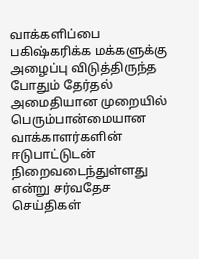வாக்களிப்பை பகிஷ்கரிக்க மக்களுக்கு அழைப்பு விடுத்திருந்த போதும் தேர்தல் அமைதியான முறையில் பெரும்பான்மையான வாக்காளர்களின் ஈடுபாட்டுடன் நிறைவடைந்துள்ளது என்று சர்வதேச செய்திகள்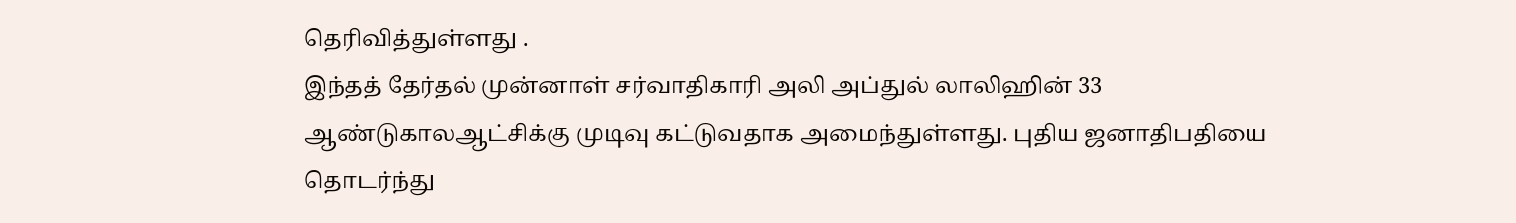தெரிவித்துள்ளது .
இந்தத் தேர்தல் முன்னாள் சர்வாதிகாரி அலி அப்துல் லாலிஹின் 33 ஆண்டுகாலஆட்சிக்கு முடிவு கட்டுவதாக அமைந்துள்ளது. புதிய ஜனாதிபதியை தொடர்ந்து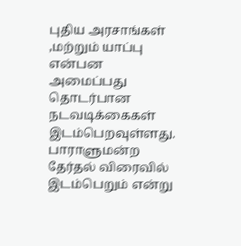புதிய அரசாங்கள் ,மற்றும் யாப்பு என்பன அமைப்பது தொடர்பான நடவடிக்கைகள் இடம்பெறவுள்ளது. பாராளுமன்ற தேர்தல் விரைவில் இடம்பெறும் என்று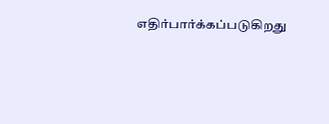எதிர்பார்க்கப்படுகிறது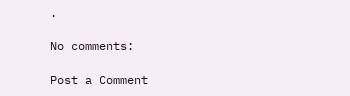.

No comments:

Post a Comment